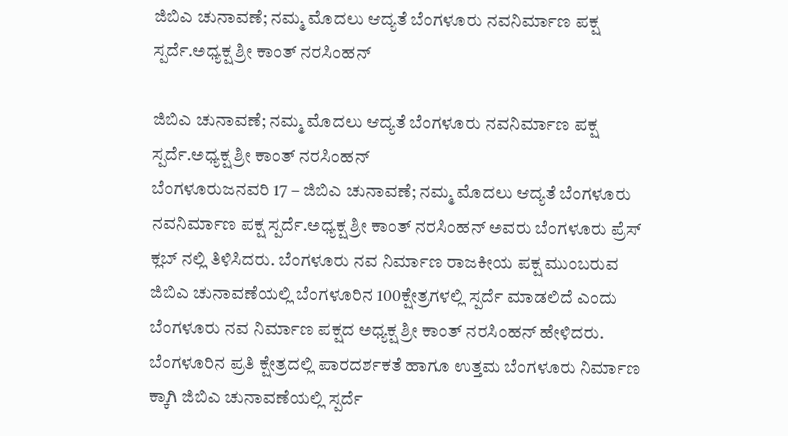ಜಿಬಿಎ ಚುನಾವಣೆ; ನಮ್ಮ ಮೊದಲು ಆದ್ಯತೆ ಬೆಂಗಳೂರು ನವನಿರ್ಮಾಣ ಪಕ್ಷ ಸ್ಪರ್ದೆ.ಅಧ್ಯಕ್ಷ ಶ್ರೀ ಕಾಂತ್ ನರಸಿಂಹನ್

ಜಿಬಿಎ ಚುನಾವಣೆ; ನಮ್ಮ ಮೊದಲು ಆದ್ಯತೆ ಬೆಂಗಳೂರು ನವನಿರ್ಮಾಣ ಪಕ್ಷ ಸ್ಪರ್ದೆ.ಅಧ್ಯಕ್ಷ ಶ್ರೀ ಕಾಂತ್ ನರಸಿಂಹನ್
ಬೆಂಗಳೂರುಜನವರಿ 17 – ಜಿಬಿಎ ಚುನಾವಣೆ; ನಮ್ಮ ಮೊದಲು ಆದ್ಯತೆ ಬೆಂಗಳೂರು ನವನಿರ್ಮಾಣ ಪಕ್ಷ ಸ್ಪರ್ದೆ.ಅಧ್ಯಕ್ಷ ಶ್ರೀ ಕಾಂತ್ ನರಸಿಂಹನ್ ಅವರು ಬೆಂಗಳೂರು ಪ್ರೆಸ್ ಕ್ಲಬ್ ನಲ್ಲಿ ತಿಳಿಸಿದರು. ಬೆಂಗಳೂರು ನವ ನಿರ್ಮಾಣ ರಾಜಕೀಯ ಪಕ್ಷ ಮುಂಬರುವ ಜಿಬಿಎ ಚುನಾವಣೆಯಲ್ಲಿ ಬೆಂಗಳೂರಿನ 100ಕ್ಷೇತ್ರಗಳಲ್ಲಿ ಸ್ಪರ್ದೆ ಮಾಡಲಿದೆ ಎಂದು ಬೆಂಗಳೂರು ನವ ನಿರ್ಮಾಣ ಪಕ್ಷದ ಅಧ್ಯಕ್ಷ ಶ್ರೀ ಕಾಂತ್ ನರಸಿಂಹನ್ ಹೇಳಿದರು.
ಬೆಂಗಳೂರಿನ ಪ್ರತಿ ಕ್ಷೇತ್ರದಲ್ಲಿ ಪಾರದರ್ಶಕತೆ ಹಾಗೂ ಉತ್ತಮ ಬೆಂಗಳೂರು ನಿರ್ಮಾಣ ಕ್ಕಾಗಿ ಜಿಬಿಎ ಚುನಾವಣೆಯಲ್ಲಿ ಸ್ಪರ್ದೆ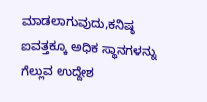ಮಾಡಲಾಗುವುದು,ಕನಿಷ್ಠ ಐವತ್ತಕ್ಕೂ ಅಧಿಕ ಸ್ಥಾನಗಳನ್ನು ಗೆಲ್ಲುವ ಉದ್ದೇಶ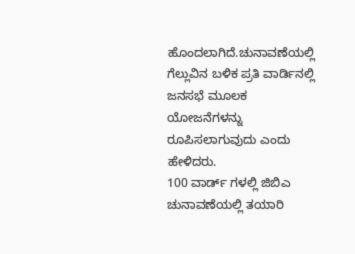ಹೊಂದಲಾಗಿದೆ.ಚುನಾವಣೆಯಲ್ಲಿ ಗೆಲ್ಲುವಿನ ಬಳಿಕ ಪ್ರತಿ ವಾರ್ಡಿನಲ್ಲಿ ಜನಸಭೆ ಮೂಲಕ ಯೋಜನೆಗಳನ್ನು ರೂಪಿಸಲಾಗುವುದು ಎಂದು ಹೇಳಿದರು.
100 ವಾರ್ಡ್ ಗಳಲ್ಲಿ ಜಿಬಿಎ ಚುನಾವಣೆಯಲ್ಲಿ ತಯಾರಿ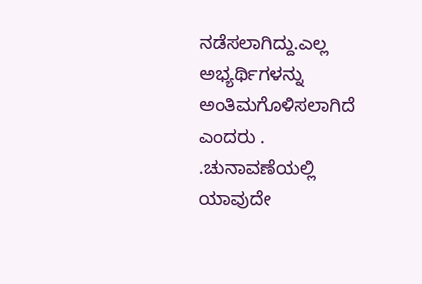ನಡೆಸಲಾಗಿದ್ದು.ಎಲ್ಲ ಅಭ್ಯರ್ಥಿಗಳನ್ನು ಅಂತಿಮಗೊಳಿಸಲಾಗಿದೆ ಎಂದರು . .ಚುನಾವಣೆಯಲ್ಲಿ ಯಾವುದೇ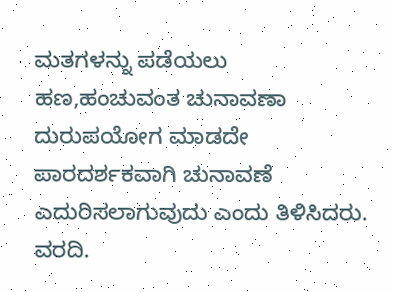ಮತಗಳನ್ನು ಪಡೆಯಲು ಹಣ,ಹಂಚುವಂತ ಚುನಾವಣಾ ದುರುಪಯೋಗ ಮಾಡದೇ ಪಾರದರ್ಶಕವಾಗಿ ಚುನಾವಣೆ ಎದುರಿಸಲಾಗುವುದು ಎಂದು ತಿಳಿಸಿದರು. ವರದಿ.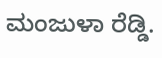ಮಂಜುಳಾ ರೆಡ್ಡಿ.